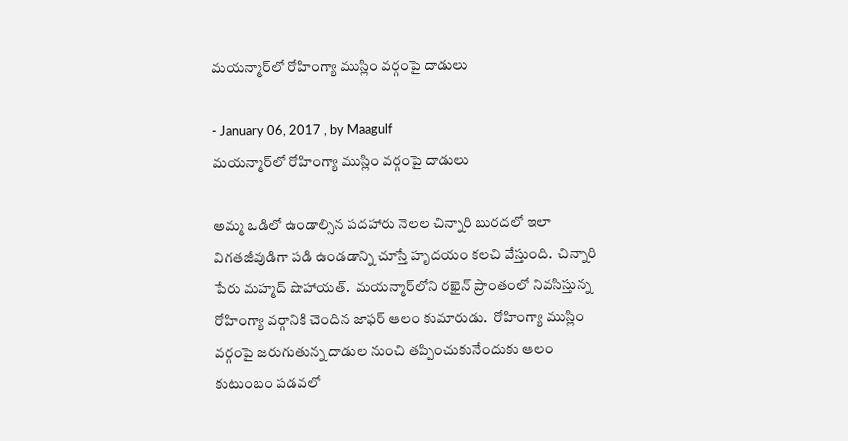మయన్మార్‌లో రోహింగ్యా ముస్లిం వర్గంపై దాడులు

- January 06, 2017 , by Maagulf
మయన్మార్‌లో రోహింగ్యా ముస్లిం వర్గంపై దాడులు

అమ్మ ఒడిలో ఉండాల్సిన పదహారు నెలల చిన్నారి బురదలో ఇలా విగతజీవుడిగా పడి ఉండడాన్ని చూస్తే హృదయం కలచి వేస్తుంది.  చిన్నారి పేరు మహ్మద్ షొహాయత్.  మయన్మార్‌లోని రఖైన్ ప్రాంతంలో నివసిస్తున్న రోహింగ్యా వర్గానికి చెందిన జాఫర్ ఆలం కుమారుడు.  రోహింగ్యా ముస్లిం వర్గంపై జరుగుతున్న దాడుల నుంచి తప్పించుకునేందుకు ఆలం కుటుంబం పడవలో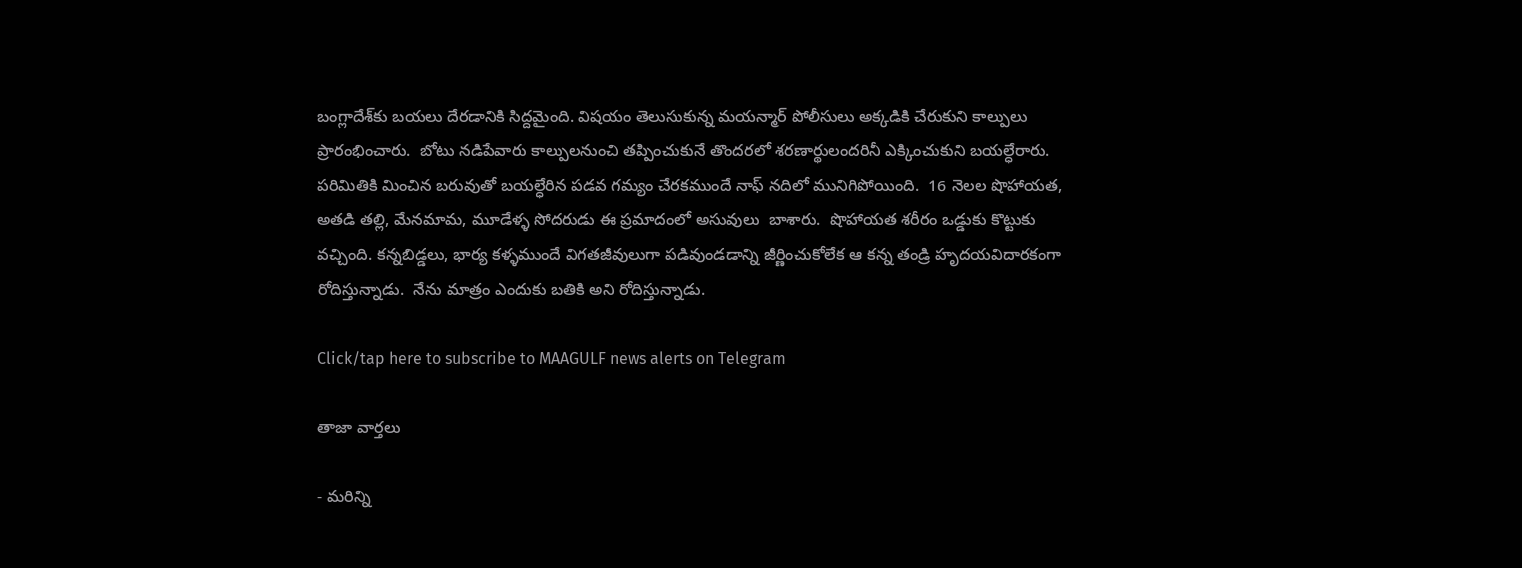బంగ్లాదేశ్‌కు బయలు దేరడానికి సిద్దమైంది. విషయం తెలుసుకున్న మయన్మార్ పోలీసులు అక్కడికి చేరుకుని కాల్పులు ప్రారంభించారు.  బోటు నడిపేవారు కాల్పులనుంచి తప్పించుకునే తొందరలో శరణార్థులందరినీ ఎక్కించుకుని బయల్ధేరారు.  పరిమితికి మించిన బరువుతో బయల్ధేరిన పడవ గమ్యం చేరకముందే నాఫ్ నదిలో మునిగిపోయింది.  16 నెలల షొహాయత, అతడి తల్లి, మేనమామ, మూడేళ్ళ సోదరుడు ఈ ప్రమాదంలో అసువులు  బాశారు.  షొహాయత శరీరం ఒడ్డుకు కొట్టుకు వచ్చింది. కన్నబిడ్డలు, భార్య కళ్ళముందే విగతజీవులుగా పడివుండడాన్ని జీర్ణించుకోలేక ఆ కన్న తండ్రి హృదయవిదారకంగా రోదిస్తున్నాడు.  నేను మాత్రం ఎందుకు బతికి అని రోదిస్తున్నాడు.

Click/tap here to subscribe to MAAGULF news alerts on Telegram

తాజా వార్తలు

- మరిన్ని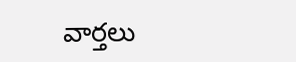వార్తలు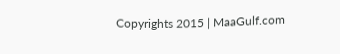Copyrights 2015 | MaaGulf.com